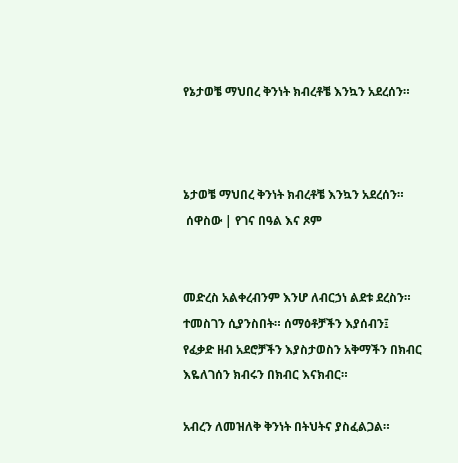የኔታወቼ ማህበረ ቅንነት ክብረቶቼ እንኳን አደረሰን።



ኔታወቼ ማህበረ ቅንነት ክብረቶቼ እንኳን አደረሰን።
 ሰዋስው | የገና በዓል እና ጾም


መድረስ አልቀረብንም እንሆ ለብርኃነ ልደቱ ደረስን። ተመስገን ሲያንስበት። ሰማዕቶቻችን እያሰብን፤ የፈቃድ ዘብ አደሮቻችን እያስታወስን አቅማችን በክብር እዬለገሰን ክብሩን በክብር እናክብር።

አብረን ለመዝለቅ ቅንነት በትህትና ያስፈልጋል።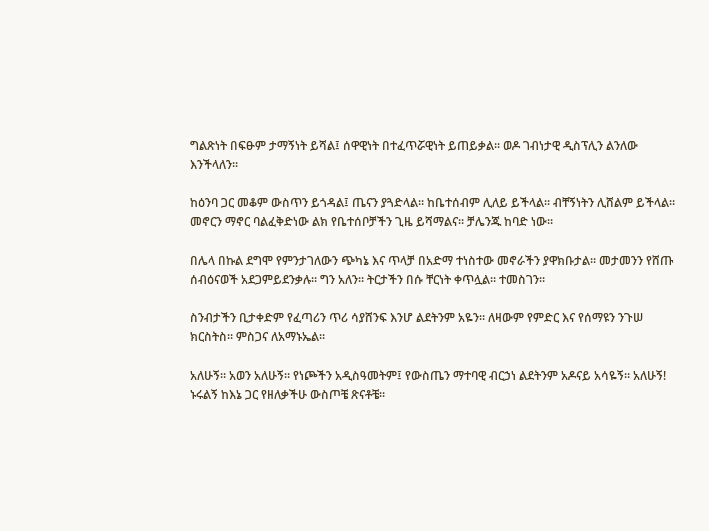ግልጽነት በፍፁም ታማኝነት ይሻል፤ ሰዋዊነት በተፈጥሯዊነት ይጠይቃል። ወዶ ገብነታዊ ዲስፕሊን ልንለው እንችላለን።

ከዕንባ ጋር መቆም ውስጥን ይጎዳል፤ ጤናን ያጓድላል። ከቤተሰብም ሊለይ ይችላል። ብቸኝነትን ሊሸልም ይችላል። መኖርን ማኖር ባልፈቅድነው ልክ የቤተሰቦቻችን ጊዜ ይሻማልና። ቻሌንጁ ከባድ ነው።

በሌላ በኩል ደግሞ የምንታገለውን ጭካኔ እና ጥላቻ በአድማ ተነስተው መኖራችን ያዋክቡታል። መታመንን የሸጡ ሰብዕናወች አደጋምይደንቃሉ። ግን አለን። ትርታችን በሱ ቸርነት ቀጥሏል። ተመስገን።

ስንብታችን ቢታቀድም የፈጣሪን ጥሪ ሳያሸንፍ እንሆ ልደትንም አዬን። ለዛውም የምድር እና የሰማዩን ንጉሠ ክርስትስ። ምስጋና ለአማኑኤል።

አለሁኝ። አወን አለሁኝ። የነጮችን አዲስዓመትም፤ የውስጤን ማተባዊ ብርኃነ ልደትንም አዶናይ አሳዬኝ። አለሁኝ! ኑሩልኝ ከእኔ ጋር የዘለቃችሁ ውስጦቼ ጽናቶቼ።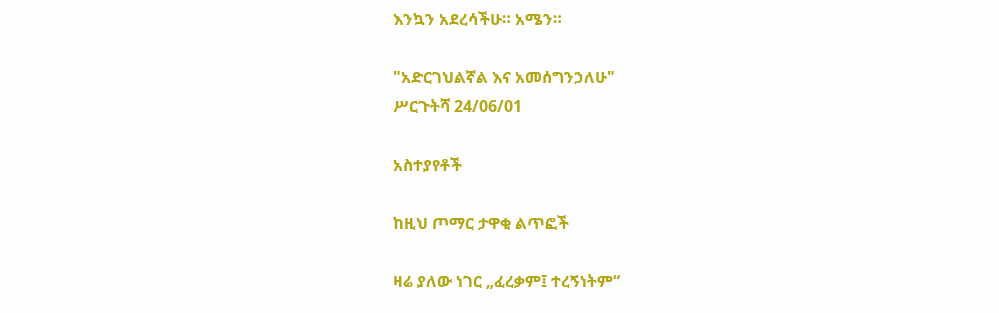እንኳን አደረሳችሁ። አሜን።

"አድርገህልኛል እና አመሰግንኃለሁ"
ሥርጉትሻ 24/06/01

አስተያየቶች

ከዚህ ጦማር ታዋቂ ልጥፎች

ዛሬ ያለው ነገር „ፈረቃም፤ ተረኝነትም“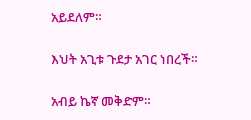አይደለም።

እህት አጊቱ ጉደታ አገር ነበረች።

አብይ ኬኛ መቅድም።